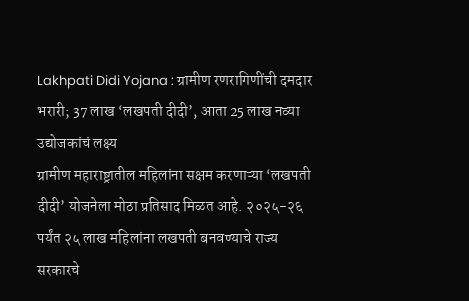Lakhpati Didi Yojana : ग्रामीण रणरागिणींची दमदार भरारी; 37 लाख ‘लखपती दीदी’, आता 25 लाख नव्या उद्योजकांचं लक्ष्य
ग्रामीण महाराष्ट्रातील महिलांना सक्षम करणाऱ्या ‘लखपती दीदी’ योजनेला मोठा प्रतिसाद मिळत आहे. २०२५-२६ पर्यंत २५ लाख महिलांना लखपती बनवण्याचे राज्य सरकारचे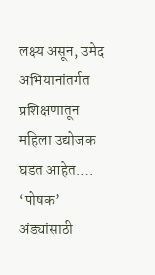लक्ष्य असून, उमेद अभियानांतर्गत प्रशिक्षणातून महिला उद्योजक घडत आहेत.…
‘पोषक’ अंड्यांसाठी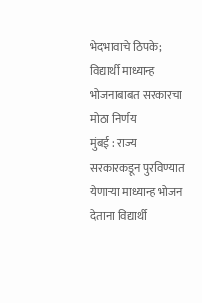भेदभावाचे ठिपके; विद्यार्थी माध्यान्ह भोजनाबाबत सरकारचा मोठा निर्णय
मुंबई : राज्य सरकारकडून पुरविण्यात येणाऱ्या माध्यान्ह भोजन देताना विद्यार्थी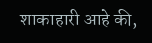शाकाहारी आहे की,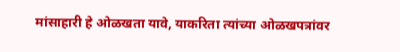मांसाहारी हे ओळखता यावे, याकरिता त्यांच्या ओळखपत्रांवर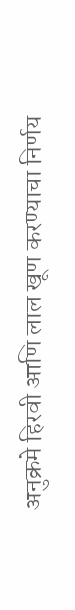अनुक्रमे हिरवी आणि लाल खूण करण्याचा निर्णय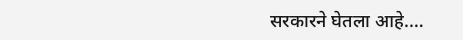सरकारने घेतला आहे.…